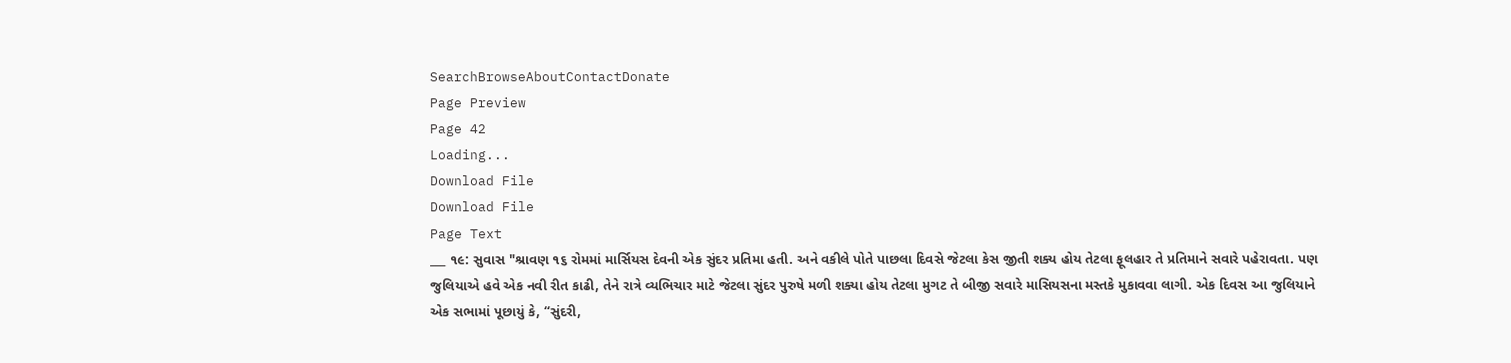SearchBrowseAboutContactDonate
Page Preview
Page 42
Loading...
Download File
Download File
Page Text
___ ૧૯: સુવાસ "શ્રાવણ ૧૬ રોમમાં માર્સિયસ દેવની એક સુંદર પ્રતિમા હતી. અને વકીલે પોતે પાછલા દિવસે જેટલા કેસ જીતી શક્ય હોય તેટલા ફૂલહાર તે પ્રતિમાને સવારે પહેરાવતા. પણ જુલિયાએ હવે એક નવી રીત કાઢી, તેને રાત્રે વ્યભિચાર માટે જેટલા સુંદર પુરુષે મળી શક્યા હોય તેટલા મુગટ તે બીજી સવારે માસિયસના મસ્તકે મુકાવવા લાગી. એક દિવસ આ જુલિયાને એક સભામાં પૂછાયું કે, “સુંદરી,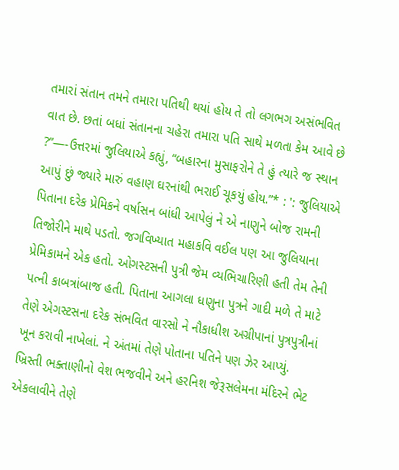તમારાં સંતાન તમને તમારા પતિથી થયાં હોય તે તો લગભગ અસંભવિત વાત છે. છતાં બધાં સંતાનના ચહેરા તમારા પતિ સાથે મળતા કેમ આવે છે ?”—-ઉત્તરમાં જુલિયાએ કહ્યું, “બહારના મુસાફરોને તે હું ત્યારે જ સ્થાન આપું છું જ્યારે મારું વહાણ ઘરનાંથી ભરાઈ ચૂકયું હોય.”* : ': જુલિયાએ પિતાના દરેક પ્રેમિકને વર્ષાસન બાંધી આપેલું ને એ નાણુને બોજ રામની તિજોરીને માથે પડતો. જગવિખ્યાત મહાકવિ વઈલ પણ આ જુલિયાના પ્રેમિકામને એક હતો. ઓગસ્ટસની પુત્રી જેમ વ્યભિચારિણી હતી તેમ તેની પત્ની કાબત્રાંબાજ હતી. પિતાના આગલા ધણુના પુત્રને ગાદી મળે તે માટે તેણે એગસ્ટસના દરેક સંભવિત વારસો ને નૌકાધીશ અગ્રીપાનાં પુત્રપુત્રીનાં ખૂન કરાવી નાખેલાં. ને અંતમાં તેણે પોતાના પતિને પણ ઝેર આપ્યું. ખ્રિસ્તી ભક્તાણીનો વેશ ભજવીને અને હરનિશ જેરૂસલેમના મંદિરને ભેટ એકલાવીને તેણે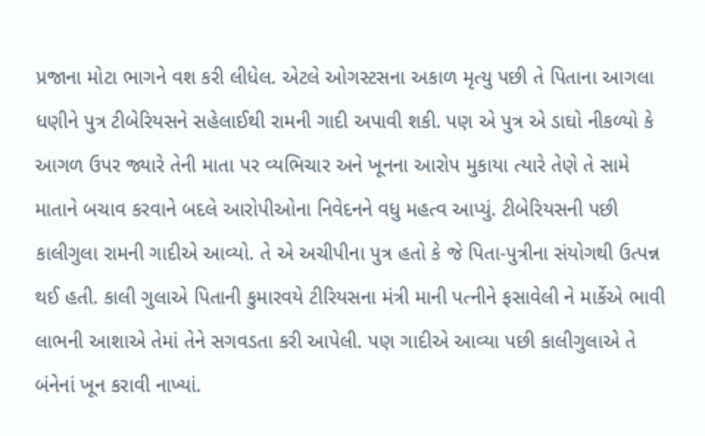પ્રજાના મોટા ભાગને વશ કરી લીધેલ. એટલે ઓગસ્ટસના અકાળ મૃત્યુ પછી તે પિતાના આગલા ધણીને પુત્ર ટીબેરિયસને સહેલાઈથી રામની ગાદી અપાવી શકી. પણ એ પુત્ર એ ડાઘો નીકળ્યો કે આગળ ઉપર જ્યારે તેની માતા પર વ્યભિચાર અને ખૂનના આરોપ મુકાયા ત્યારે તેણે તે સામે માતાને બચાવ કરવાને બદલે આરોપીઓના નિવેદનને વધુ મહત્વ આપ્યું. ટીબેરિયસની પછી કાલીગુલા રામની ગાદીએ આવ્યો. તે એ અચીપીના પુત્ર હતો કે જે પિતા-પુત્રીના સંયોગથી ઉત્પન્ન થઈ હતી. કાલી ગુલાએ પિતાની કુમારવયે ટીરિયસના મંત્રી માની પત્નીને ફસાવેલી ને માર્કેએ ભાવી લાભની આશાએ તેમાં તેને સગવડતા કરી આપેલી. પણ ગાદીએ આવ્યા પછી કાલીગુલાએ તે બંનેનાં ખૂન કરાવી નાખ્યાં.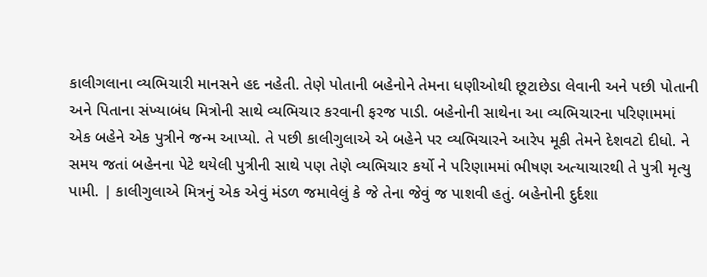કાલીગલાના વ્યભિચારી માનસને હદ નહેતી. તેણે પોતાની બહેનોને તેમના ધણીઓથી છૂટાછેડા લેવાની અને પછી પોતાની અને પિતાના સંખ્યાબંધ મિત્રોની સાથે વ્યભિચાર કરવાની ફરજ પાડી. બહેનોની સાથેના આ વ્યભિચારના પરિણામમાં એક બહેને એક પુત્રીને જન્મ આપ્યો. તે પછી કાલીગુલાએ એ બહેને પર વ્યભિચારને આરેપ મૂકી તેમને દેશવટો દીધો. ને સમય જતાં બહેનના પેટે થયેલી પુત્રીની સાથે પણ તેણે વ્યભિચાર કર્યો ને પરિણામમાં ભીષણ અત્યાચારથી તે પુત્રી મૃત્યુ પામી. | કાલીગુલાએ મિત્રનું એક એવું મંડળ જમાવેલું કે જે તેના જેવું જ પાશવી હતું. બહેનોની દુર્દશા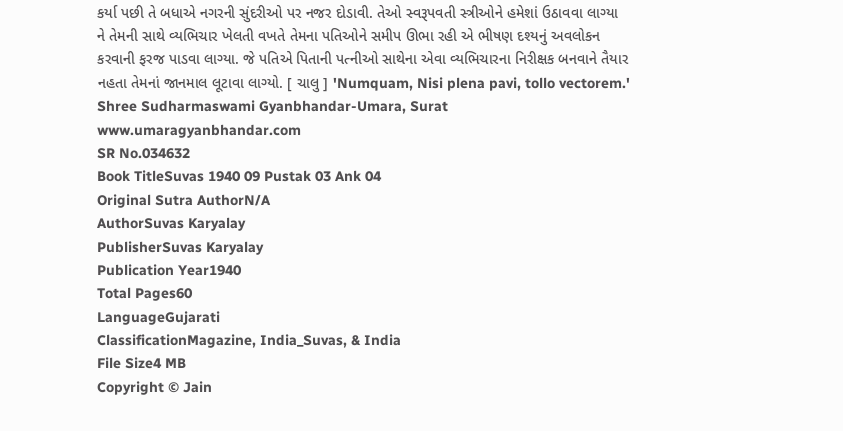કર્યા પછી તે બધાએ નગરની સુંદરીઓ પર નજર દોડાવી. તેઓ સ્વરૂપવતી સ્ત્રીઓને હમેશાં ઉઠાવવા લાગ્યા ને તેમની સાથે વ્યભિચાર ખેલતી વખતે તેમના પતિઓને સમીપ ઊભા રહી એ ભીષણ દશ્યનું અવલોકન કરવાની ફરજ પાડવા લાગ્યા. જે પતિએ પિતાની પત્નીઓ સાથેના એવા વ્યભિચારના નિરીક્ષક બનવાને તૈયાર નહતા તેમનાં જાનમાલ લૂટાવા લાગ્યો. [ ચાલુ ] 'Numquam, Nisi plena pavi, tollo vectorem.' Shree Sudharmaswami Gyanbhandar-Umara, Surat www.umaragyanbhandar.com
SR No.034632
Book TitleSuvas 1940 09 Pustak 03 Ank 04
Original Sutra AuthorN/A
AuthorSuvas Karyalay
PublisherSuvas Karyalay
Publication Year1940
Total Pages60
LanguageGujarati
ClassificationMagazine, India_Suvas, & India
File Size4 MB
Copyright © Jain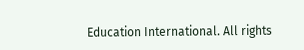Education International. All rights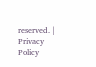reserved. | Privacy Policy